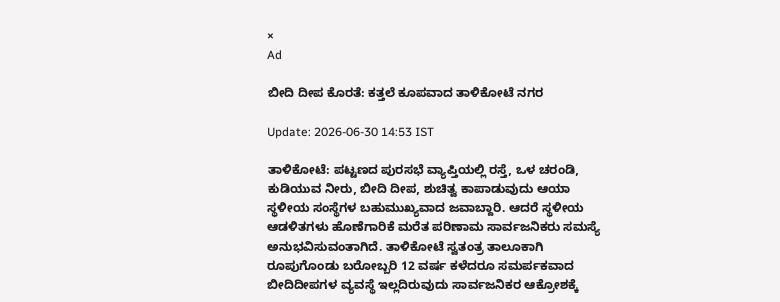×
Ad

ಬೀದಿ ದೀಪ ಕೊರತೆ: ಕತ್ತಲೆ ಕೂಪವಾದ ತಾಳಿಕೋಟೆ ನಗರ

Update: 2026-06-30 14:53 IST

ತಾಳಿಕೋಟೆ: ಪಟ್ಟಣದ ಪುರಸಭೆ ವ್ಯಾಪ್ತಿಯಲ್ಲಿ ರಸ್ತೆ, ಒಳ ಚರಂಡಿ, ಕುಡಿಯುವ ನೀರು, ಬೀದಿ ದೀಪ, ಶುಚಿತ್ವ ಕಾಪಾಡುವುದು ಆಯಾ ಸ್ಥಳೀಯ ಸಂಸ್ಥೆಗಳ ಬಹುಮುಖ್ಯವಾದ ಜವಾಬ್ದಾರಿ. ಆದರೆ ಸ್ಥಳೀಯ ಆಡಳಿತಗಳು ಹೊಣೆಗಾರಿಕೆ ಮರೆತ ಪರಿಣಾಮ ಸಾರ್ವಜನಿಕರು ಸಮಸ್ಯೆ ಅನುಭವಿಸುವಂತಾಗಿದೆ. ತಾಳಿಕೋಟೆ ಸ್ವತಂತ್ರ ತಾಲೂಕಾಗಿ ರೂಪುಗೊಂಡು ಬರೋಬ್ಬರಿ 12 ವರ್ಷ ಕಳೆದರೂ ಸಮರ್ಪಕವಾದ ಬೀದಿದೀಪಗಳ ವ್ಯವಸ್ಥೆ ಇಲ್ಲದಿರುವುದು ಸಾರ್ವಜನಿಕರ ಆಕ್ರೋಶಕ್ಕೆ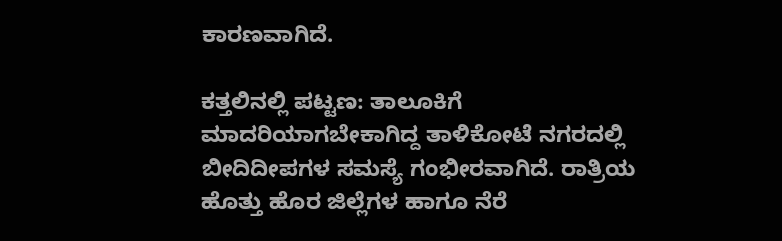ಕಾರಣವಾಗಿದೆ.

ಕತ್ತಲಿನಲ್ಲಿ ಪಟ್ಟಣ: ತಾಲೂಕಿಗೆ ಮಾದರಿಯಾಗಬೇಕಾಗಿದ್ದ ತಾಳಿಕೋಟೆ ನಗರದಲ್ಲಿ ಬೀದಿದೀಪಗಳ ಸಮಸ್ಯೆ ಗಂಭೀರವಾಗಿದೆ. ರಾತ್ರಿಯ ಹೊತ್ತು ಹೊರ ಜಿಲ್ಲೆಗಳ ಹಾಗೂ ನೆರೆ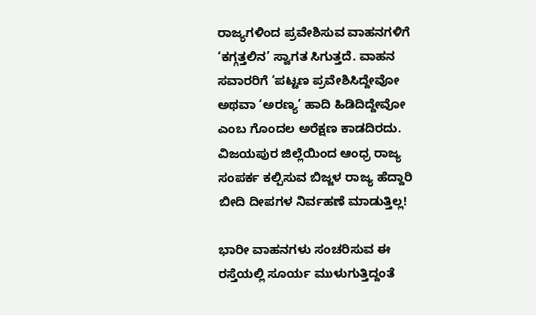ರಾಜ್ಯಗಳಿಂದ ಪ್ರವೇಶಿಸುವ ವಾಹನಗಳಿಗೆ ‘ಕಗ್ಗತ್ತಲಿನ’ ಸ್ವಾಗತ ಸಿಗುತ್ತದೆ. ವಾಹನ ಸವಾರರಿಗೆ ‘ಪಟ್ಟಣ ಪ್ರವೇಶಿಸಿದ್ದೇವೋ ಅಥವಾ ‘ಅರಣ್ಯ’ ಹಾದಿ ಹಿಡಿದಿದ್ದೇವೋ ಎಂಬ ಗೊಂದಲ ಅರೆಕ್ಷಣ ಕಾಡದಿರದು. ವಿಜಯಪುರ ಜಿಲ್ಲೆಯಿಂದ ಆಂಧ್ರ ರಾಜ್ಯ ಸಂಪರ್ಕ ಕಲ್ಪಿಸುವ ಬಿಜ್ಜಳ ರಾಜ್ಯ ಹೆದ್ದಾರಿ ಬೀದಿ ದೀಪಗಳ ನಿರ್ವಹಣೆ ಮಾಡುತ್ತಿಲ್ಲ!

ಭಾರೀ ವಾಹನಗಳು ಸಂಚರಿಸುವ ಈ ರಸ್ತೆಯಲ್ಲಿ ಸೂರ್ಯ ಮುಳುಗುತ್ತಿದ್ದಂತೆ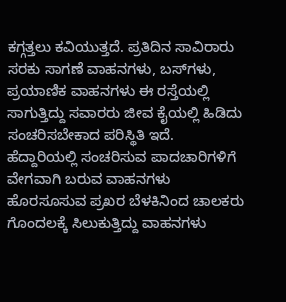ಕಗ್ಗತ್ತಲು ಕವಿಯುತ್ತದೆ. ಪ್ರತಿದಿನ ಸಾವಿರಾರು ಸರಕು ಸಾಗಣೆ ವಾಹನಗಳು, ಬಸ್‌ಗಳು, ಪ್ರಯಾಣಿಕ ವಾಹನಗಳು ಈ ರಸ್ತೆಯಲ್ಲಿ ಸಾಗುತ್ತಿದ್ದು ಸವಾರರು ಜೀವ ಕೈಯಲ್ಲಿ ಹಿಡಿದು ಸಂಚರಿಸಬೇಕಾದ ಪರಿಸ್ಥಿತಿ ಇದೆ. ಹೆದ್ದಾರಿಯಲ್ಲಿ ಸಂಚರಿಸುವ ಪಾದಚಾರಿಗಳಿಗೆ ವೇಗವಾಗಿ ಬರುವ ವಾಹನಗಳು ಹೊರಸೂಸುವ ಪ್ರಖರ ಬೆಳಕಿನಿಂದ ಚಾಲಕರು ಗೊಂದಲಕ್ಕೆ ಸಿಲುಕುತ್ತಿದ್ದು ವಾಹನಗಳು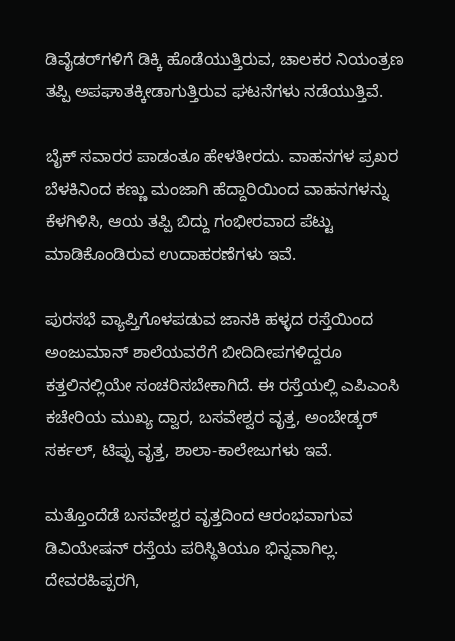ಡಿವೈಡರ್‌ಗಳಿಗೆ ಡಿಕ್ಕಿ ಹೊಡೆಯುತ್ತಿರುವ, ಚಾಲಕರ ನಿಯಂತ್ರಣ ತಪ್ಪಿ ಅಪಘಾತಕ್ಕೀಡಾಗುತ್ತಿರುವ ಘಟನೆಗಳು ನಡೆಯುತ್ತಿವೆ.

ಬೈಕ್ ಸವಾರರ ಪಾಡಂತೂ ಹೇಳತೀರದು. ವಾಹನಗಳ ಪ್ರಖರ ಬೆಳಕಿನಿಂದ ಕಣ್ಣು ಮಂಜಾಗಿ ಹೆದ್ದಾರಿಯಿಂದ ವಾಹನಗಳನ್ನು ಕೆಳಗಿಳಿಸಿ, ಆಯ ತಪ್ಪಿ ಬಿದ್ದು ಗಂಭೀರವಾದ ಪೆಟ್ಟು ಮಾಡಿಕೊಂಡಿರುವ ಉದಾಹರಣೆಗಳು ಇವೆ.

ಪುರಸಭೆ ವ್ಯಾಪ್ತಿಗೊಳಪಡುವ ಜಾನಕಿ ಹಳ್ಳದ ರಸ್ತೆಯಿಂದ ಅಂಜುಮಾನ್ ಶಾಲೆಯವರೆಗೆ ಬೀದಿದೀಪಗಳಿದ್ದರೂ ಕತ್ತಲಿನಲ್ಲಿಯೇ ಸಂಚರಿಸಬೇಕಾಗಿದೆ. ಈ ರಸ್ತೆಯಲ್ಲಿ ಎಪಿಎಂಸಿ ಕಚೇರಿಯ ಮುಖ್ಯ ದ್ವಾರ, ಬಸವೇಶ್ವರ ವೃತ್ತ, ಅಂಬೇಡ್ಕರ್ ಸರ್ಕಲ್, ಟಿಪ್ಪು ವೃತ್ತ, ಶಾಲಾ-ಕಾಲೇಜುಗಳು ಇವೆ.

ಮತ್ತೊಂದೆಡೆ ಬಸವೇಶ್ವರ ವೃತ್ತದಿಂದ ಆರಂಭವಾಗುವ ಡಿವಿಯೇಷನ್ ರಸ್ತೆಯ ಪರಿಸ್ಥಿತಿಯೂ ಭಿನ್ನವಾಗಿಲ್ಲ. ದೇವರಹಿಪ್ಪರಗಿ,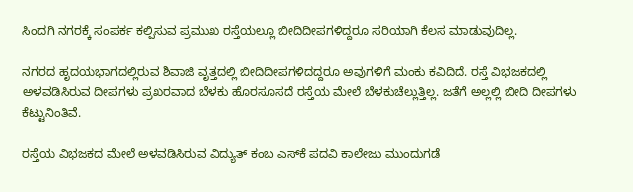ಸಿಂದಗಿ ನಗರಕ್ಕೆ ಸಂಪರ್ಕ ಕಲ್ಪಿಸುವ ಪ್ರಮುಖ ರಸ್ತೆಯಲ್ಲೂ ಬೀದಿದೀಪಗಳಿದ್ದರೂ ಸರಿಯಾಗಿ ಕೆಲಸ ಮಾಡುವುದಿಲ್ಲ.

ನಗರದ ಹೃದಯಭಾಗದಲ್ಲಿರುವ ಶಿವಾಜಿ ವೃತ್ತದಲ್ಲಿ ಬೀದಿದೀಪಗಳಿದದ್ದರೂ ಅವುಗಳಿಗೆ ಮಂಕು ಕವಿದಿದೆ. ರಸ್ತೆ ವಿಭಜಕದಲ್ಲಿ ಅಳವಡಿಸಿರುವ ದೀಪಗಳು ಪ್ರಖರವಾದ ಬೆಳಕು ಹೊರಸೂಸದೆ ರಸ್ತೆಯ ಮೇಲೆ ಬೆಳಕುಚೆಲ್ಲುತ್ತಿಲ್ಲ. ಜತೆಗೆ ಅಲ್ಲಲ್ಲಿ ಬೀದಿ ದೀಪಗಳು ಕೆಟ್ಟುನಿಂತಿವೆ.

ರಸ್ತೆಯ ವಿಭಜಕದ ಮೇಲೆ ಅಳವಡಿಸಿರುವ ವಿದ್ಯುತ್ ಕಂಬ ಎಸ್‌ಕೆ ಪದವಿ ಕಾಲೇಜು ಮುಂದುಗಡೆ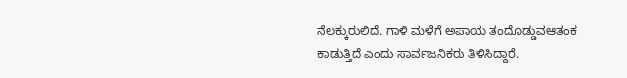ನೆಲಕ್ಕುರುಲಿದೆ. ಗಾಳಿ ಮಳೆಗೆ ಅಪಾಯ ತಂದೊಡ್ಡುವಆತಂಕ ಕಾಡುತ್ತಿದೆ ಎಂದು ಸಾರ್ವಜನಿಕರು ತಿಳಿಸಿದ್ದಾರೆ.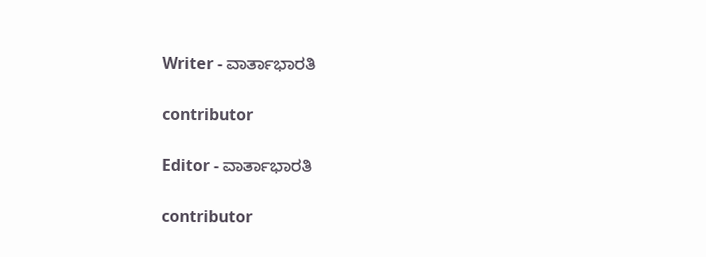Writer - ವಾರ್ತಾಭಾರತಿ

contributor

Editor - ವಾರ್ತಾಭಾರತಿ

contributor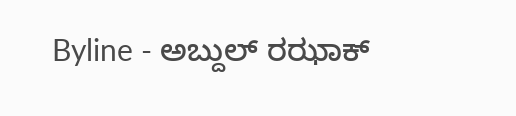Byline - ಅಬ್ದುಲ್ ರಝಾಕ್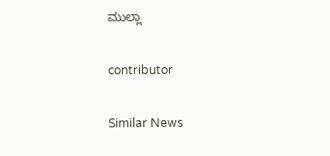ಮುಲ್ಲಾ

contributor

Similar News